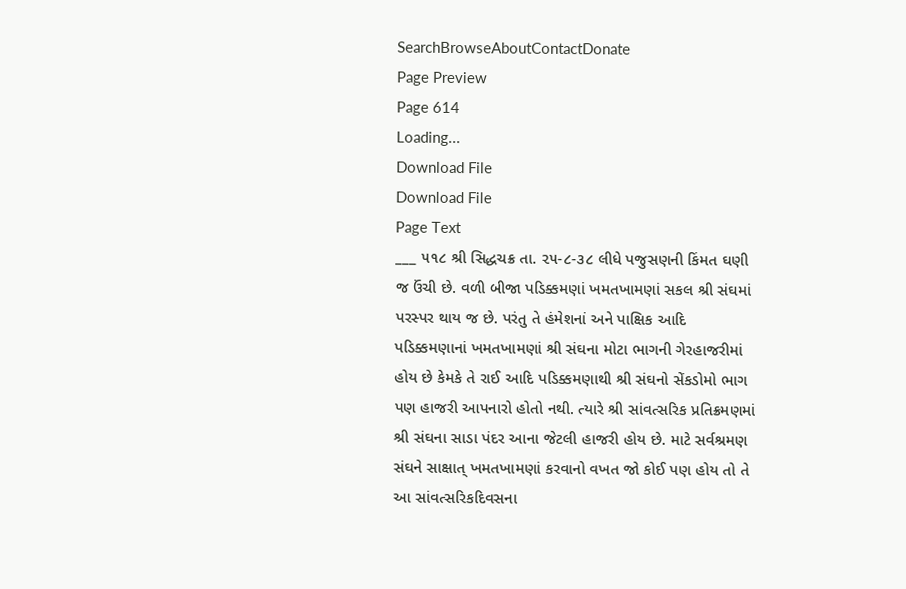SearchBrowseAboutContactDonate
Page Preview
Page 614
Loading...
Download File
Download File
Page Text
___ ૫૧૮ શ્રી સિદ્ધચક્ર તા. ૨૫-૮-૩૮ લીધે પજુસણની કિંમત ઘણી જ ઉંચી છે. વળી બીજા પડિક્કમણાં ખમતખામણાં સકલ શ્રી સંઘમાં પરસ્પર થાય જ છે. પરંતુ તે હંમેશનાં અને પાક્ષિક આદિ પડિક્કમણાનાં ખમતખામણાં શ્રી સંઘના મોટા ભાગની ગેરહાજરીમાં હોય છે કેમકે તે રાઈ આદિ પડિક્કમણાથી શ્રી સંઘનો સેંકડોમો ભાગ પણ હાજરી આપનારો હોતો નથી. ત્યારે શ્રી સાંવત્સરિક પ્રતિક્રમણમાં શ્રી સંઘના સાડા પંદર આના જેટલી હાજરી હોય છે. માટે સર્વશ્રમણ સંઘને સાક્ષાત્ ખમતખામણાં કરવાનો વખત જો કોઈ પણ હોય તો તે આ સાંવત્સરિકદિવસના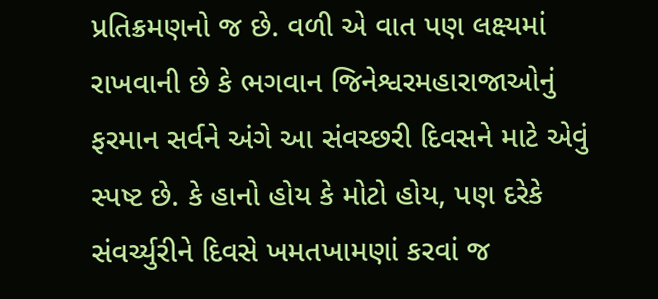પ્રતિક્રમણનો જ છે. વળી એ વાત પણ લક્ષ્યમાં રાખવાની છે કે ભગવાન જિનેશ્વરમહારાજાઓનું ફરમાન સર્વને અંગે આ સંવચ્છરી દિવસને માટે એવું સ્પષ્ટ છે. કે હાનો હોય કે મોટો હોય, પણ દરેકે સંવર્ચ્યુરીને દિવસે ખમતખામણાં કરવાં જ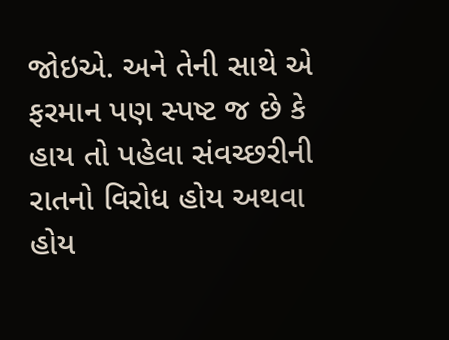જોઇએ. અને તેની સાથે એ ફરમાન પણ સ્પષ્ટ જ છે કે હાય તો પહેલા સંવચ્છરીની રાતનો વિરોધ હોય અથવા હોય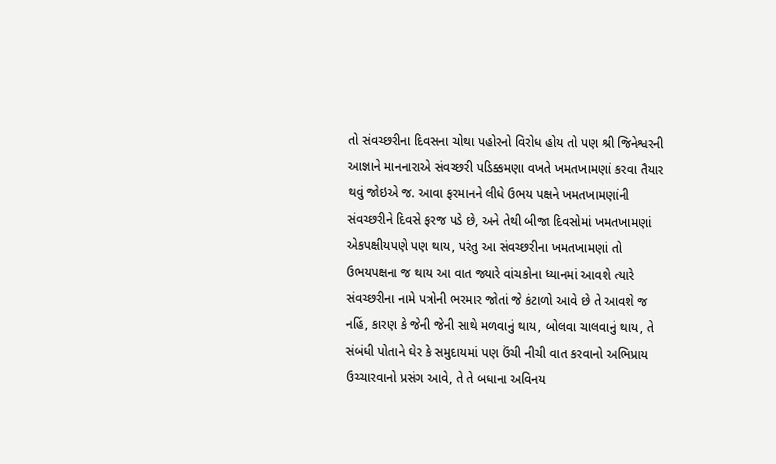તો સંવચ્છરીના દિવસના ચોથા પહોરનો વિરોધ હોય તો પણ શ્રી જિનેશ્વરની આજ્ઞાને માનનારાએ સંવચ્છરી પડિક્કમણા વખતે ખમતખામણાં કરવા તૈયાર થવું જોઇએ જ. આવા ફરમાનને લીધે ઉભય પક્ષને ખમતખામણાંની સંવચ્છરીને દિવસે ફરજ પડે છે, અને તેથી બીજા દિવસોમાં ખમતખામણાં એકપક્ષીયપણે પણ થાય, પરંતુ આ સંવચ્છરીના ખમતખામણાં તો ઉભયપક્ષના જ થાય આ વાત જ્યારે વાંચકોના ધ્યાનમાં આવશે ત્યારે સંવચ્છરીના નામે પત્રોની ભરમાર જોતાં જે કંટાળો આવે છે તે આવશે જ નહિં, કારણ કે જેની જેની સાથે મળવાનું થાય, બોલવા ચાલવાનું થાય, તે સંબંધી પોતાને ઘેર કે સમુદાયમાં પણ ઉંચી નીચી વાત કરવાનો અભિપ્રાય ઉચ્ચારવાનો પ્રસંગ આવે, તે તે બધાના અવિનય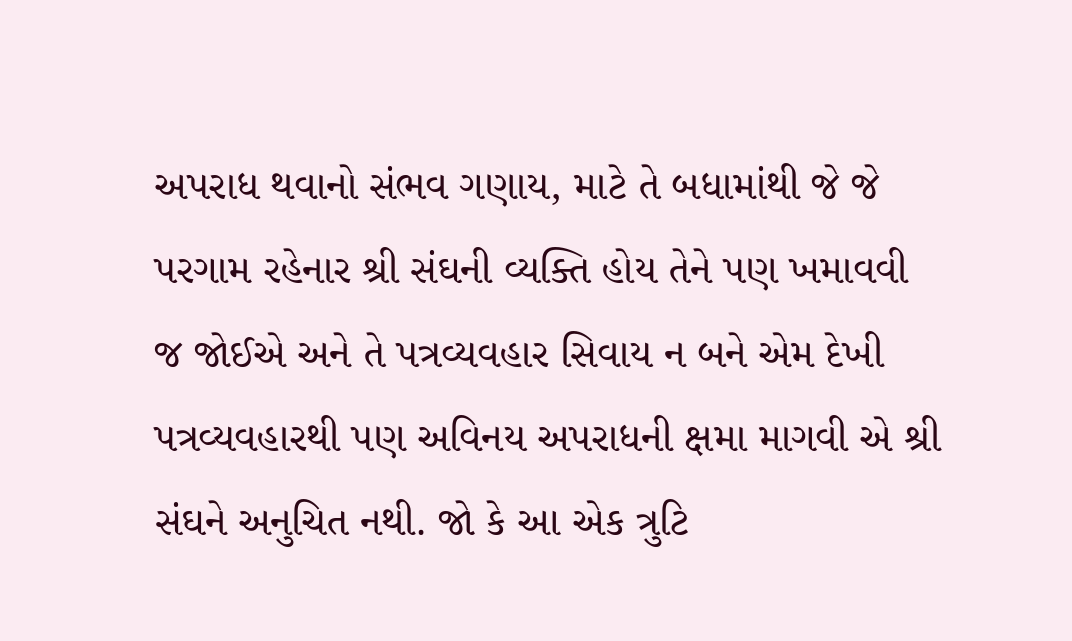અપરાધ થવાનો સંભવ ગણાય, માટે તે બધામાંથી જે જે પરગામ રહેનાર શ્રી સંઘની વ્યક્તિ હોય તેને પણ ખમાવવી જ જોઈએ અને તે પત્રવ્યવહાર સિવાય ન બને એમ દેખી પત્રવ્યવહારથી પણ અવિનય અપરાધની ક્ષમા માગવી એ શ્રી સંઘને અનુચિત નથી. જો કે આ એક ત્રુટિ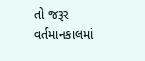તો જરૂર વર્તમાનકાલમાં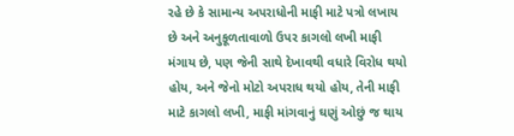રહે છે કે સામાન્ય અપરાધોની માફી માટે પત્રો લખાય છે અને અનુકૂળતાવાળો ઉપર કાગલો લખી માફી મંગાય છે, પણ જેની સાથે દેખાવથી વધારે વિરોધ થયો હોય, અને જેનો મોટો અપરાધ થયો હોય, તેની માફી માટે કાગલો લખી, માફી માંગવાનું ઘણું ઓછું જ થાય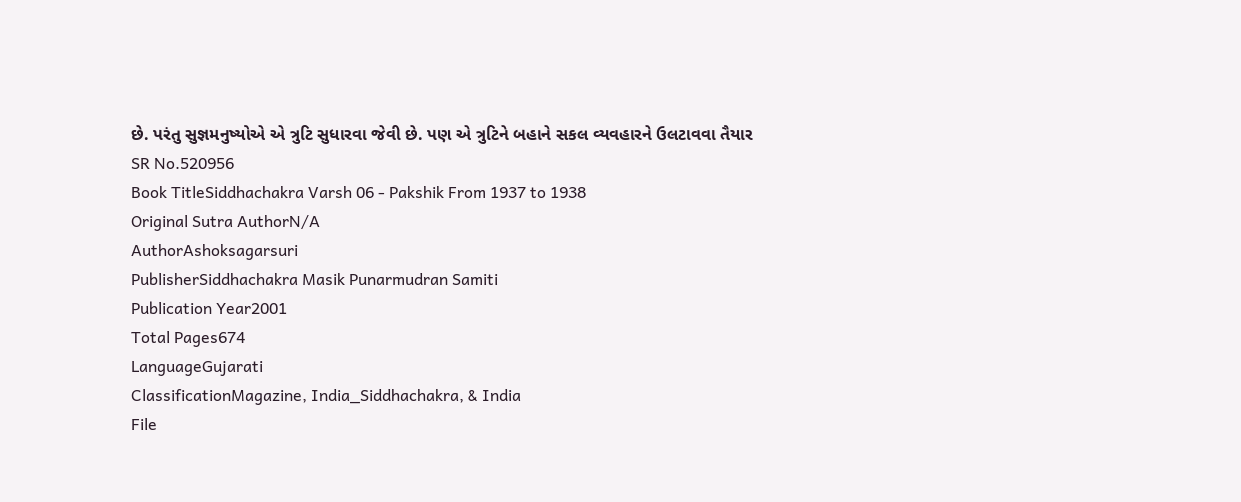છે. પરંતુ સુજ્ઞમનુષ્યોએ એ ત્રુટિ સુધારવા જેવી છે. પણ એ ત્રુટિને બહાને સકલ વ્યવહારને ઉલટાવવા તૈયાર
SR No.520956
Book TitleSiddhachakra Varsh 06 - Pakshik From 1937 to 1938
Original Sutra AuthorN/A
AuthorAshoksagarsuri
PublisherSiddhachakra Masik Punarmudran Samiti
Publication Year2001
Total Pages674
LanguageGujarati
ClassificationMagazine, India_Siddhachakra, & India
File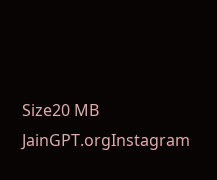Size20 MB
JainGPT.orgInstagram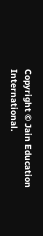Copyright © Jain Education International.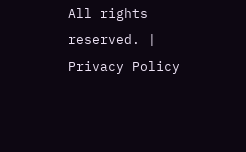All rights reserved. | Privacy Policy